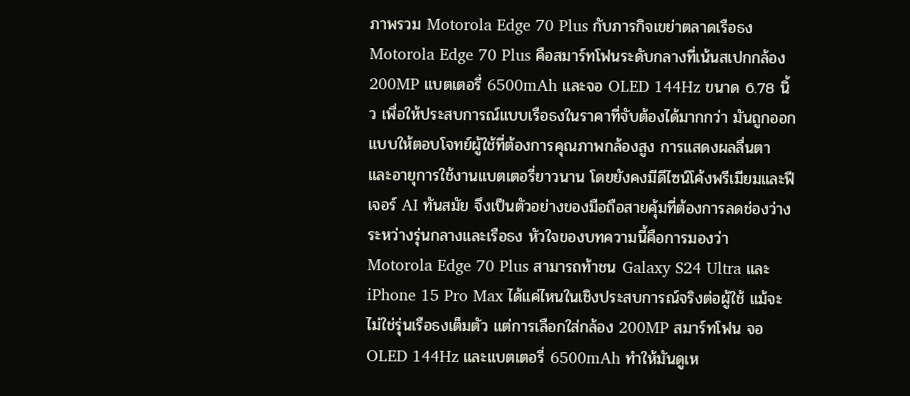ภาพรวม Motorola Edge 70 Plus กับภารกิจเขย่าตลาดเรือธง
Motorola Edge 70 Plus คือสมาร์ทโฟนระดับกลางที่เน้นสเปกกล้อง 200MP แบตเตอรี่ 6500mAh และจอ OLED 144Hz ขนาด 6.78 นิ้ว เพื่อให้ประสบการณ์แบบเรือธงในราคาที่จับต้องได้มากกว่า มันถูกออกแบบให้ตอบโจทย์ผู้ใช้ที่ต้องการคุณภาพกล้องสูง การแสดงผลลื่นตา และอายุการใช้งานแบตเตอรี่ยาวนาน โดยยังคงมีดีไซน์โค้งพรีเมียมและฟีเจอร์ AI ทันสมัย จึงเป็นตัวอย่างของมือถือสายคุ้มที่ต้องการลดช่องว่างระหว่างรุ่นกลางและเรือธง หัวใจของบทความนี้คือการมองว่า Motorola Edge 70 Plus สามารถท้าชน Galaxy S24 Ultra และ iPhone 15 Pro Max ได้แค่ไหนในเชิงประสบการณ์จริงต่อผู้ใช้ แม้จะไม่ใช่รุ่นเรือธงเต็มตัว แต่การเลือกใส่กล้อง 200MP สมาร์ทโฟน จอ OLED 144Hz และแบตเตอรี่ 6500mAh ทำให้มันดูเห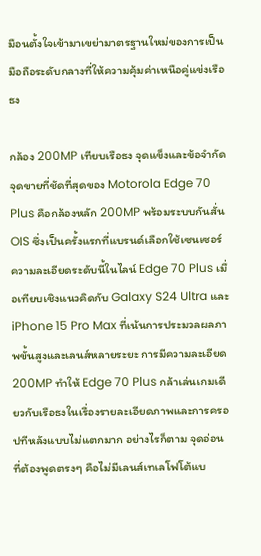มือนตั้งใจเข้ามาเขย่ามาตรฐานใหม่ของการเป็นมือถือระดับกลางที่ให้ความคุ้มค่าเหนือคู่แข่งเรือธง

กล้อง 200MP เทียบเรือธง จุดแข็งและข้อจำกัด
จุดขายที่ชัดที่สุดของ Motorola Edge 70 Plus คือกล้องหลัก 200MP พร้อมระบบกันสั่น OIS ซึ่งเป็นครั้งแรกที่แบรนด์เลือกใช้เซนเซอร์ความละเอียดระดับนี้ในไลน์ Edge 70 Plus เมื่อเทียบเชิงแนวคิดกับ Galaxy S24 Ultra และ iPhone 15 Pro Max ที่เน้นการประมวลผลภาพขั้นสูงและเลนส์หลายระยะ การมีความละเอียด 200MP ทำให้ Edge 70 Plus กล้าเล่นเกมเดียวกับเรือธงในเรื่องรายละเอียดภาพและการครอปทีหลังแบบไม่แตกมาก อย่างไรก็ตาม จุดอ่อนที่ต้องพูดตรงๆ คือไม่มีเลนส์เทเลโฟโต้แบ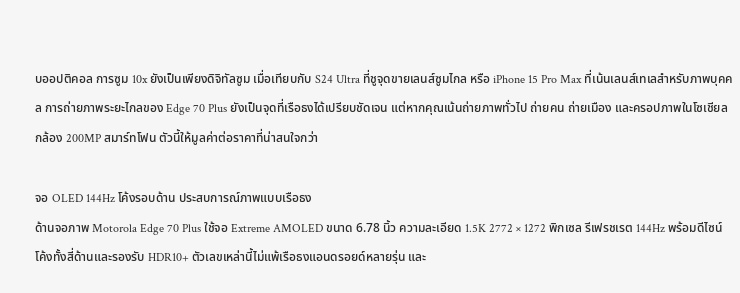บออปติคอล การซูม 10x ยังเป็นเพียงดิจิทัลซูม เมื่อเทียบกับ S24 Ultra ที่ชูจุดขายเลนส์ซูมไกล หรือ iPhone 15 Pro Max ที่เน้นเลนส์เทเลสำหรับภาพบุคคล การถ่ายภาพระยะไกลของ Edge 70 Plus ยังเป็นจุดที่เรือธงได้เปรียบชัดเจน แต่หากคุณเน้นถ่ายภาพทั่วไป ถ่ายคน ถ่ายเมือง และครอปภาพในโซเชียล กล้อง 200MP สมาร์ทโฟน ตัวนี้ให้มูลค่าต่อราคาที่น่าสนใจกว่า

จอ OLED 144Hz โค้งรอบด้าน ประสบการณ์ภาพแบบเรือธง
ด้านจอภาพ Motorola Edge 70 Plus ใช้จอ Extreme AMOLED ขนาด 6.78 นิ้ว ความละเอียด 1.5K 2772 × 1272 พิกเซล รีเฟรชเรต 144Hz พร้อมดีไซน์โค้งทั้งสี่ด้านและรองรับ HDR10+ ตัวเลขเหล่านี้ไม่แพ้เรือธงแอนดรอยด์หลายรุ่น และ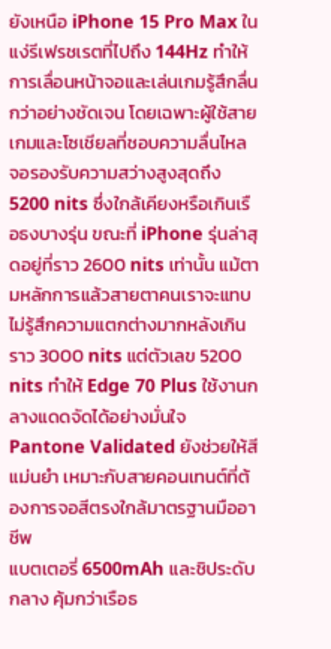ยังเหนือ iPhone 15 Pro Max ในแง่รีเฟรชเรตที่ไปถึง 144Hz ทำให้การเลื่อนหน้าจอและเล่นเกมรู้สึกลื่นกว่าอย่างชัดเจน โดยเฉพาะผู้ใช้สายเกมและโซเชียลที่ชอบความลื่นไหล จอรองรับความสว่างสูงสุดถึง 5200 nits ซึ่งใกล้เคียงหรือเกินเรือธงบางรุ่น ขณะที่ iPhone รุ่นล่าสุดอยู่ที่ราว 2600 nits เท่านั้น แม้ตามหลักการแล้วสายตาคนเราจะแทบไม่รู้สึกความแตกต่างมากหลังเกินราว 3000 nits แต่ตัวเลข 5200 nits ทำให้ Edge 70 Plus ใช้งานกลางแดดจัดได้อย่างมั่นใจ Pantone Validated ยังช่วยให้สีแม่นยำ เหมาะกับสายคอนเทนต์ที่ต้องการจอสีตรงใกล้มาตรฐานมืออาชีพ
แบตเตอรี่ 6500mAh และชิประดับกลาง คุ้มกว่าเรือธ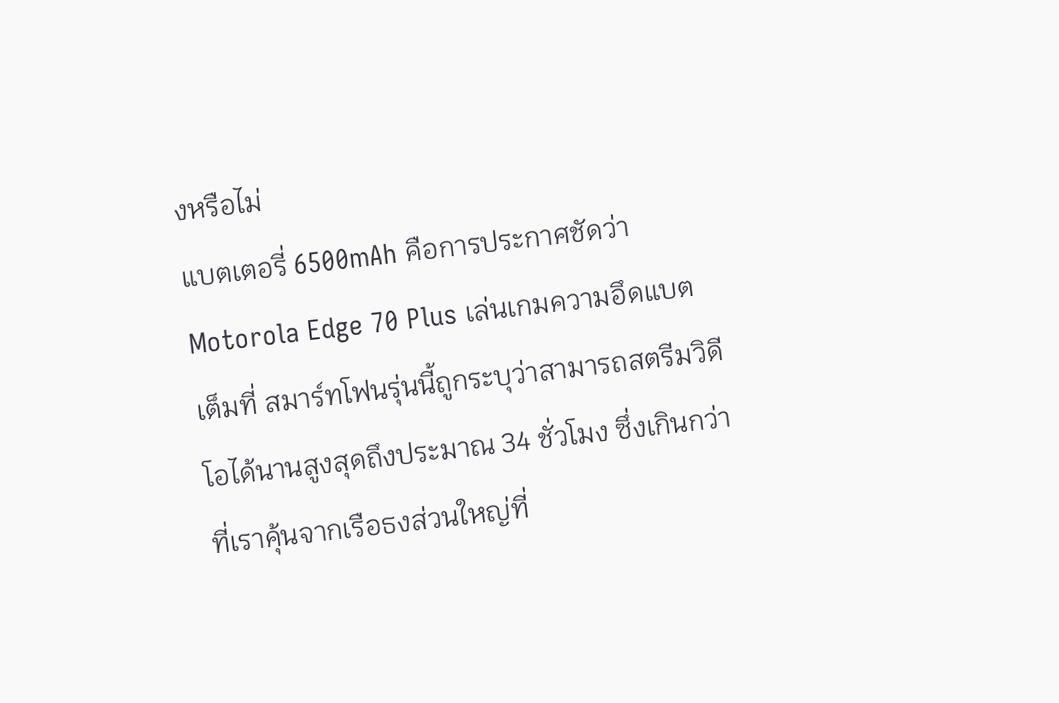งหรือไม่
แบตเตอรี่ 6500mAh คือการประกาศชัดว่า Motorola Edge 70 Plus เล่นเกมความอึดแบตเต็มที่ สมาร์ทโฟนรุ่นนี้ถูกระบุว่าสามารถสตรีมวิดีโอได้นานสูงสุดถึงประมาณ 34 ชั่วโมง ซึ่งเกินกว่าที่เราคุ้นจากเรือธงส่วนใหญ่ที่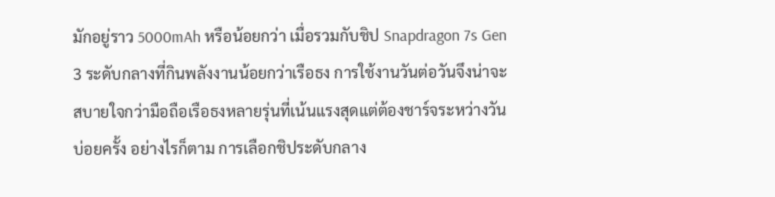มักอยู่ราว 5000mAh หรือน้อยกว่า เมื่อรวมกับชิป Snapdragon 7s Gen 3 ระดับกลางที่กินพลังงานน้อยกว่าเรือธง การใช้งานวันต่อวันจึงน่าจะสบายใจกว่ามือถือเรือธงหลายรุ่นที่เน้นแรงสุดแต่ต้องชาร์จระหว่างวันบ่อยครั้ง อย่างไรก็ตาม การเลือกชิประดับกลาง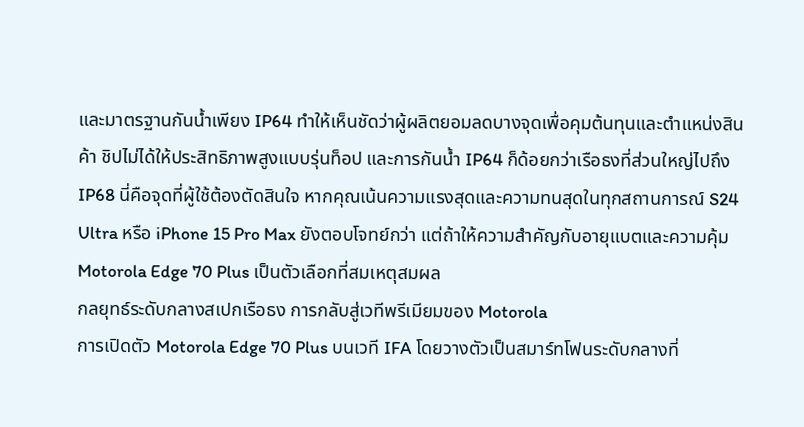และมาตรฐานกันน้ำเพียง IP64 ทำให้เห็นชัดว่าผู้ผลิตยอมลดบางจุดเพื่อคุมต้นทุนและตำแหน่งสินค้า ชิปไม่ได้ให้ประสิทธิภาพสูงแบบรุ่นท็อป และการกันน้ำ IP64 ก็ด้อยกว่าเรือธงที่ส่วนใหญ่ไปถึง IP68 นี่คือจุดที่ผู้ใช้ต้องตัดสินใจ หากคุณเน้นความแรงสุดและความทนสุดในทุกสถานการณ์ S24 Ultra หรือ iPhone 15 Pro Max ยังตอบโจทย์กว่า แต่ถ้าให้ความสำคัญกับอายุแบตและความคุ้ม Motorola Edge 70 Plus เป็นตัวเลือกที่สมเหตุสมผล
กลยุทธ์ระดับกลางสเปกเรือธง การกลับสู่เวทีพรีเมียมของ Motorola
การเปิดตัว Motorola Edge 70 Plus บนเวที IFA โดยวางตัวเป็นสมาร์ทโฟนระดับกลางที่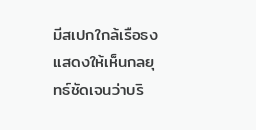มีสเปกใกล้เรือธง แสดงให้เห็นกลยุทธ์ชัดเจนว่าบริ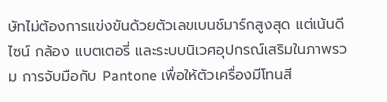ษัทไม่ต้องการแข่งขันด้วยตัวเลขเบนช์มาร์กสูงสุด แต่เน้นดีไซน์ กล้อง แบตเตอรี่ และระบบนิเวศอุปกรณ์เสริมในภาพรวม การจับมือกับ Pantone เพื่อให้ตัวเครื่องมีโทนสี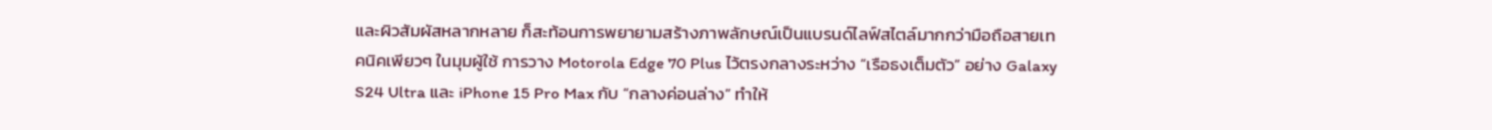และผิวสัมผัสหลากหลาย ก็สะท้อนการพยายามสร้างภาพลักษณ์เป็นแบรนด์ไลฟ์สไตล์มากกว่ามือถือสายเทคนิคเพียวๆ ในมุมผู้ใช้ การวาง Motorola Edge 70 Plus ไว้ตรงกลางระหว่าง “เรือธงเต็มตัว” อย่าง Galaxy S24 Ultra และ iPhone 15 Pro Max กับ “กลางค่อนล่าง” ทำให้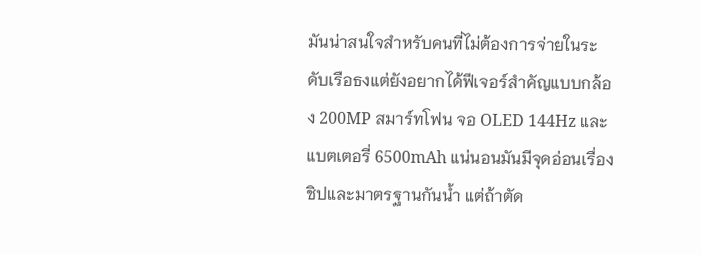มันน่าสนใจสำหรับคนที่ไม่ต้องการจ่ายในระดับเรือธงแต่ยังอยากได้ฟีเจอร์สำคัญแบบกล้อง 200MP สมาร์ทโฟน จอ OLED 144Hz และแบตเตอรี่ 6500mAh แน่นอนมันมีจุดอ่อนเรื่องชิปและมาตรฐานกันน้ำ แต่ถ้าตัด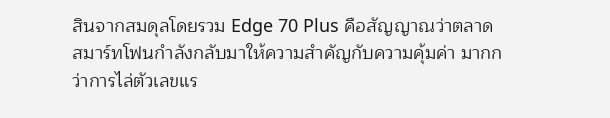สินจากสมดุลโดยรวม Edge 70 Plus คือสัญญาณว่าตลาดสมาร์ทโฟนกำลังกลับมาให้ความสำคัญกับความคุ้มค่า มากกว่าการไล่ตัวเลขแร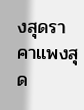งสุดราคาแพงสุด